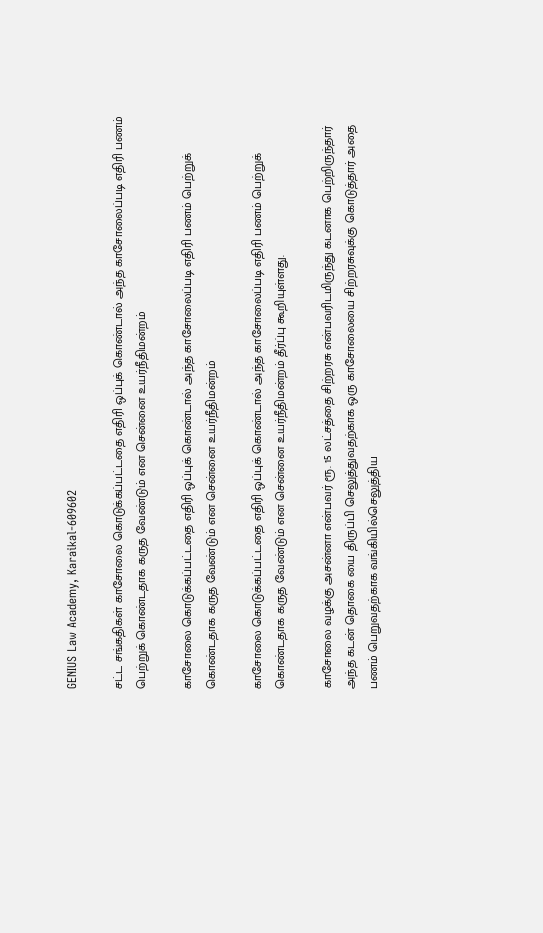GENIUS Law Academy, Karaikal-609602

சட்ட சங்கதிகள் காசோலை கொடுக்கப்பட்டதை எதிரி ஒப்புக் கொண்டால் அந்த காசோலைப்படி எதிரி பணம் பெற்றுக் கொண்டதாக கருத வேண்டும் என சென்னை உயர்நீதிமன்றம்

காசோலை கொடுக்கப்பட்டதை எதிரி ஒப்புக் கொண்டால் அந்த காசோலைப்படி எதிரி பணம் பெற்றுக் கொண்டதாக கருத வேண்டும் என சென்னை உயர்நீதிமன்றம்

காசோலை கொடுக்கப்பட்டதை எதிரி ஒப்புக் கொண்டால் அந்த காசோலைப்படி எதிரி பணம் பெற்றுக் கொண்டதாக கருத வேண்டும் என சென்னை உயர்நீதிமன்றம் தீர்ப்பு கூறியுள்ளது.

காசோலை வழக்கு அசன்னா என்பவர் ரூ. 15 லட்சத்தை சிற்றரசு என்பவரிடமிருந்து கடனாக பெற்றிருந்தார் அந்த கடன் தொகை யை திருப்பி செலுத்துவதற்காக ஒரு காசோலையை சிற்றரசுவுக்கு கொடுத்தார் அதை பணம் பெறுவதற்காக வங்கியில்செலுத்திய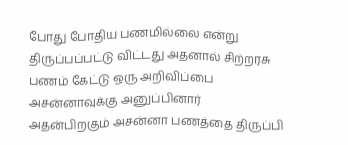போது போதிய பணமில்லை என்று திருப்பப்பட்டு விட்டது அதனால் சிற்றரசு பணம் கேட்டு ஒரு அறிவிப்பை அசன்னாவுக்கு அனுப்பினார் அதன்பிறகும் அசன்னா பணத்தை திருப்பி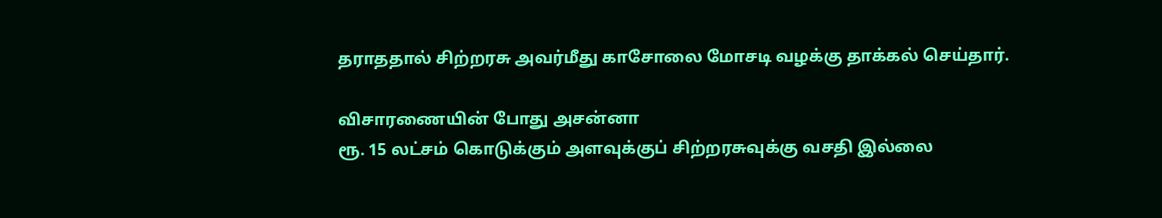தராததால் சிற்றரசு அவர்மீது காசோலை மோசடி வழக்கு தாக்கல் செய்தார்.

விசாரணையின் போது அசன்னா
ரூ. 15 லட்சம் கொடுக்கும் அளவுக்குப் சிற்றரசுவுக்கு வசதி இல்லை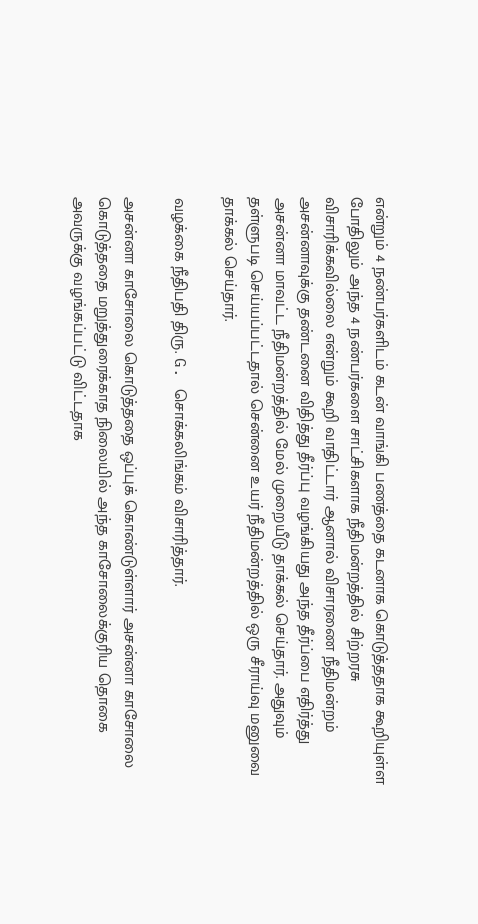என்றும் 4 நண்பர்களிடம் கடன் வாங்கி பணத்தை கடனாக கொடுத்ததாக கூறியுள்ள போதிலும் அந்த 4 நண்பர்களை சாட்சிகளாக நீதிமன்றத்தில் சிற்றரசு விசாரிக்கவில்லை என்றும் கூறி வாதிட்டார் ஆனால் விசாரணை நீதிமன்றம் அசன்னாவுக்கு தண்டனை விதித்து தீர்ப்பு வழங்கியது அந்த தீர்ப்பை எதிர்த்து அசன்னா மாவட்ட நீதிமன்றத்தில் மேல் முறையீடு தாக்கல் செய்தார். அதுவும் தள்ளுபடி செய்யப்பட்டதால் சென்னை உயர் நீதிமன்றத்தில் ஒரு சீராய்வு மனுவை தாக்கல் செய்தார்.

வழக்கை நீதிபதி திரு. G. சொக்கலிங்கம் விசாரித்தார்.

அசன்னா காசோலை கொடுத்ததை ஒப்புக் கொண்டுள்ளார் அசன்னா காசோலை கொடுத்ததை மறுத்துரைக்காத நிலையில் அந்த காசோலைக்குரிய தொகை அவருக்கு வழங்கப்பட்டு விட்டதாக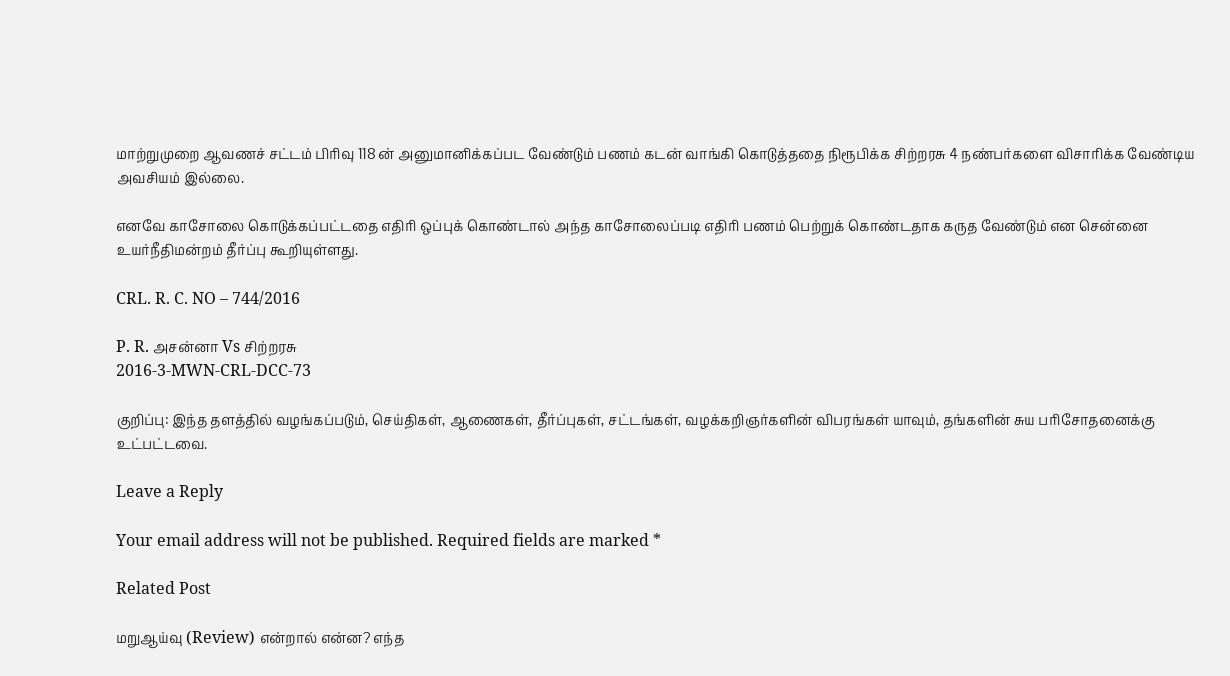மாற்றுமுறை ஆவணச் சட்டம் பிரிவு 118 ன் அனுமானிக்கப்பட வேண்டும் பணம் கடன் வாங்கி கொடுத்ததை நிரூபிக்க சிற்றரசு 4 நண்பர்களை விசாரிக்க வேண்டிய அவசியம் இல்லை.

எனவே காசோலை கொடுக்கப்பட்டதை எதிரி ஒப்புக் கொண்டால் அந்த காசோலைப்படி எதிரி பணம் பெற்றுக் கொண்டதாக கருத வேண்டும் என சென்னை உயர்நீதிமன்றம் தீர்ப்பு கூறியுள்ளது.

CRL. R. C. NO – 744/2016

P. R. அசன்னா Vs சிற்றரசு
2016-3-MWN-CRL-DCC-73

குறிப்பு: இந்த தளத்தில் வழங்கப்படும், செய்திகள், ஆணைகள், தீர்ப்புகள், சட்டங்கள், வழக்கறிஞர்களின் விபரங்கள் யாவும், தங்களின் சுய பரிசோதனைக்கு உட்பட்டவை.

Leave a Reply

Your email address will not be published. Required fields are marked *

Related Post

மறுஆய்வு (Review) என்றால் என்ன? எந்த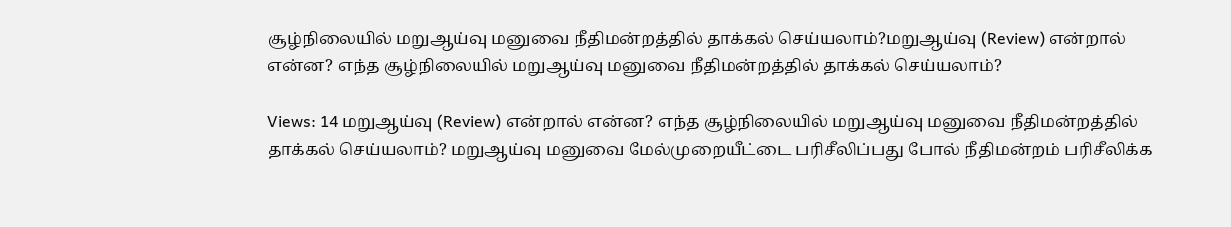சூழ்நிலையில் மறுஆய்வு மனுவை நீதிமன்றத்தில் தாக்கல் செய்யலாம்?மறுஆய்வு (Review) என்றால் என்ன? எந்த சூழ்நிலையில் மறுஆய்வு மனுவை நீதிமன்றத்தில் தாக்கல் செய்யலாம்?

Views: 14 மறுஆய்வு (Review) என்றால் என்ன? எந்த சூழ்நிலையில் மறுஆய்வு மனுவை நீதிமன்றத்தில் தாக்கல் செய்யலாம்? மறுஆய்வு மனுவை மேல்முறையீட்டை பரிசீலிப்பது போல் நீதிமன்றம் பரிசீலிக்க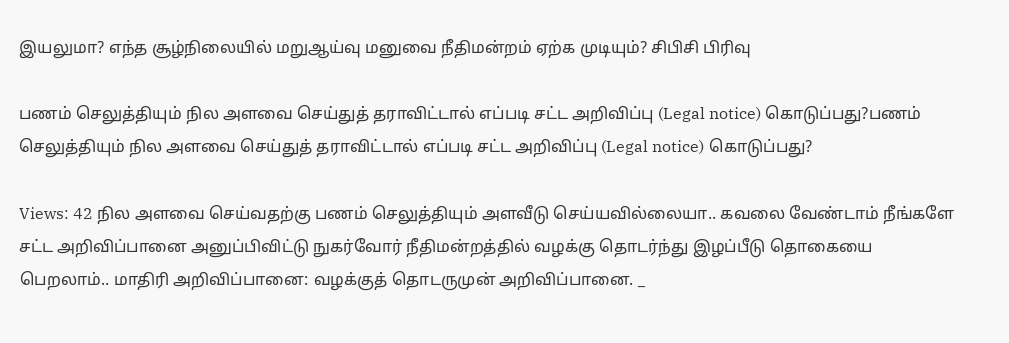இயலுமா? எந்த சூழ்நிலையில் மறுஆய்வு மனுவை நீதிமன்றம் ஏற்க முடியும்? சிபிசி பிரிவு

பணம் செலுத்தியும் நில அளவை செய்துத் தராவிட்டால் எப்படி சட்ட அறிவிப்பு (Legal notice) கொடுப்பது?பணம் செலுத்தியும் நில அளவை செய்துத் தராவிட்டால் எப்படி சட்ட அறிவிப்பு (Legal notice) கொடுப்பது?

Views: 42 நில அளவை செய்வதற்கு பணம் செலுத்தியும் அளவீடு செய்யவில்லையா.. கவலை வேண்டாம் நீங்களே சட்ட அறிவிப்பானை அனுப்பிவிட்டு நுகர்வோர் நீதிமன்றத்தில் வழக்கு தொடர்ந்து இழப்பீடு தொகையை பெறலாம்.. மாதிரி அறிவிப்பானை: வழக்குத் தொடருமுன் அறிவிப்பானை. _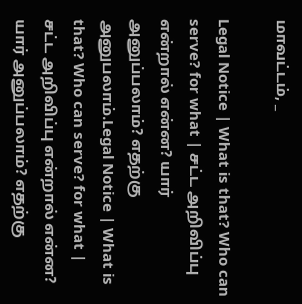மாவட்டம், _

Legal Notice | What is that? Who can serve? for what | சட்ட அறிவிப்பு என்றால் என்ன? யார் அனுப்பலாம்? எதற்கு அனுபலாம்.Legal Notice | What is that? Who can serve? for what | சட்ட அறிவிப்பு என்றால் என்ன? யார் அனுப்பலாம்? எதற்கு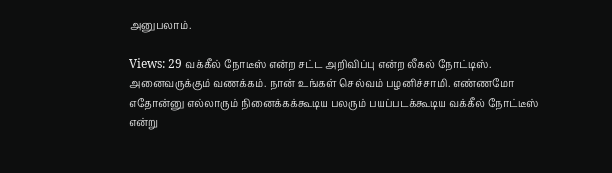அனுபலாம்.

Views: 29 வக்கீல் நோடீஸ் என்ற சட்ட அறிவிப்பு என்ற லீகல் நோட்டிஸ். அனைவருக்கும் வணக்கம். நான் உங்கள் செல்வம் பழனிச்சாமி. எண்ணமோ எதோன்னு எல்லாரும் நினைக்கக்கூடிய பலரும் பயப்படக்கூடிய வக்கீல் நோட்டீஸ் என்று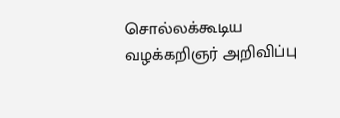சொல்லக்கூடிய வழக்கறிஞர் அறிவிப்பு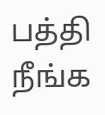பத்தி நீங்க